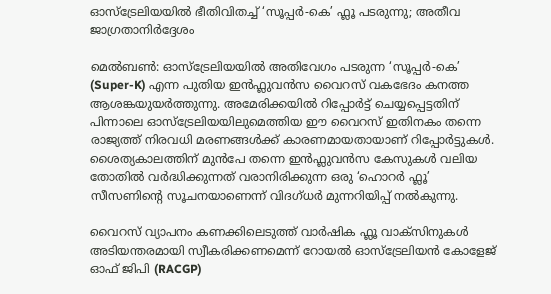ഓസ്‌ട്രേലിയയിൽ ഭീതിവിതച്ച് ‘സൂപ്പർ-കെ’ ഫ്ലൂ പടരുന്നു; അതീവ ജാഗ്രതാനിർദ്ദേശം

മെൽബൺ: ഓസ്‌ട്രേലിയയിൽ അതിവേഗം പടരുന്ന ‘സൂപ്പർ-കെ’ (Super-K) എന്ന പുതിയ ഇൻഫ്ലുവൻസ വൈറസ് വകഭേദം കനത്ത ആശങ്കയുയർത്തുന്നു. അമേരിക്കയിൽ റിപ്പോർട്ട് ചെയ്യപ്പെട്ടതിന് പിന്നാലെ ഓസ്‌ട്രേലിയയിലുമെത്തിയ ഈ വൈറസ് ഇതിനകം തന്നെ രാജ്യത്ത് നിരവധി മരണങ്ങൾക്ക് കാരണമായതായാണ് റിപ്പോർട്ടുകൾ. ശൈത്യകാലത്തിന് മുൻപേ തന്നെ ഇൻഫ്ലുവൻസ കേസുകൾ വലിയ തോതിൽ വർദ്ധിക്കുന്നത് വരാനിരിക്കുന്ന ഒരു ‘ഹൊറർ ഫ്ലൂ’ സീസണിന്റെ സൂചനയാണെന്ന് വിദഗ്ധർ മുന്നറിയിപ്പ് നൽകുന്നു.

വൈറസ് വ്യാപനം കണക്കിലെടുത്ത് വാർഷിക ഫ്ലൂ വാക്സിനുകൾ അടിയന്തരമായി സ്വീകരിക്കണമെന്ന് റോയൽ ഓസ്‌ട്രേലിയൻ കോളേജ് ഓഫ് ജിപി (RACGP)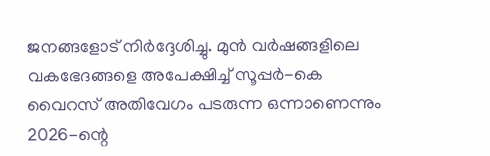ജനങ്ങളോട് നിർദ്ദേശിച്ചു. മുൻ വർഷങ്ങളിലെ വകഭേദങ്ങളെ അപേക്ഷിച്ച് സൂപ്പർ-കെ വൈറസ് അതിവേഗം പടരുന്ന ഒന്നാണെന്നും 2026-ന്റെ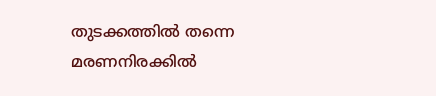തുടക്കത്തിൽ തന്നെ മരണനിരക്കിൽ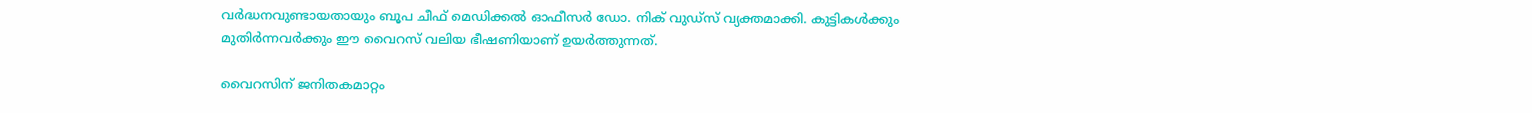വർദ്ധനവുണ്ടായതായും ബൂപ ചീഫ് മെഡിക്കൽ ഓഫീസർ ഡോ. നിക് വുഡ്സ് വ്യക്തമാക്കി. കുട്ടികൾക്കും മുതിർന്നവർക്കും ഈ വൈറസ് വലിയ ഭീഷണിയാണ് ഉയർത്തുന്നത്.

വൈറസിന് ജനിതകമാറ്റം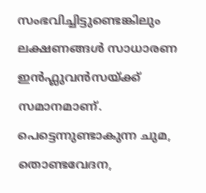സംഭവിച്ചിട്ടുണ്ടെങ്കിലും ലക്ഷണങ്ങൾ സാധാരണ ഇൻഫ്ലുവൻസയ്ക്ക് സമാനമാണ്. പെട്ടെന്നുണ്ടാകുന്ന ചുമ, തൊണ്ടവേദന,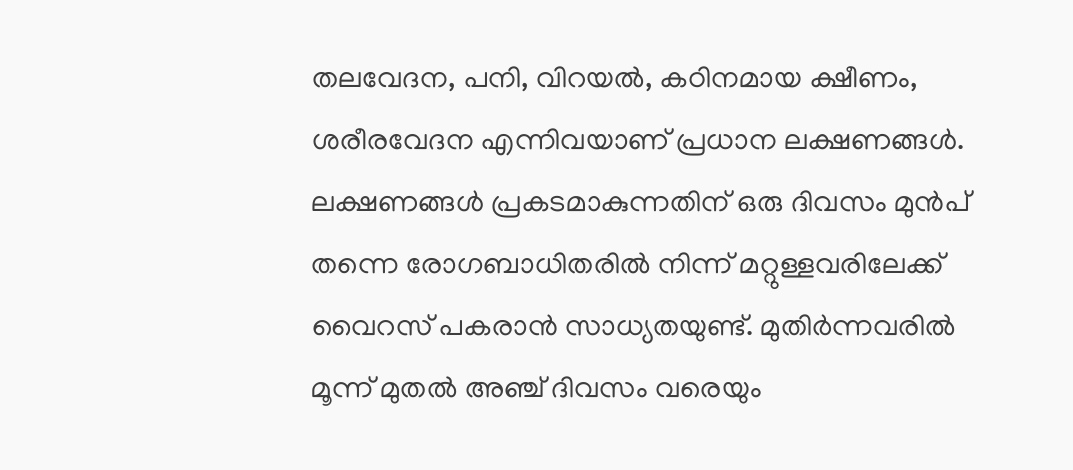തലവേദന, പനി, വിറയൽ, കഠിനമായ ക്ഷീണം, ശരീരവേദന എന്നിവയാണ് പ്രധാന ലക്ഷണങ്ങൾ. ലക്ഷണങ്ങൾ പ്രകടമാകുന്നതിന് ഒരു ദിവസം മുൻപ് തന്നെ രോഗബാധിതരിൽ നിന്ന് മറ്റുള്ളവരിലേക്ക് വൈറസ് പകരാൻ സാധ്യതയുണ്ട്. മുതിർന്നവരിൽ മൂന്ന് മുതൽ അഞ്ച് ദിവസം വരെയും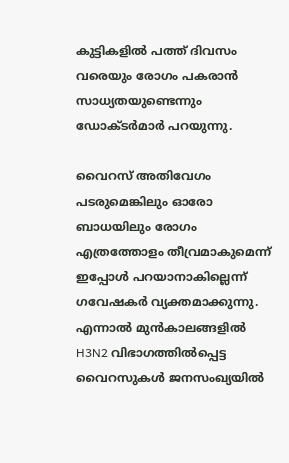കുട്ടികളിൽ പത്ത് ദിവസം വരെയും രോഗം പകരാൻ സാധ്യതയുണ്ടെന്നും ഡോക്ടർമാർ പറയുന്നു.

വൈറസ് അതിവേഗം പടരുമെങ്കിലും ഓരോ ബാധയിലും രോഗം എത്രത്തോളം തീവ്രമാകുമെന്ന് ഇപ്പോൾ പറയാനാകില്ലെന്ന് ഗവേഷകർ വ്യക്തമാക്കുന്നു. എന്നാൽ മുൻകാലങ്ങളിൽ H3N2 വിഭാഗത്തിൽപ്പെട്ട വൈറസുകൾ ജനസംഖ്യയിൽ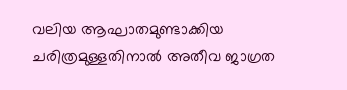വലിയ ആഘാതമുണ്ടാക്കിയ ചരിത്രമുള്ളതിനാൽ അതീവ ജാഗ്രത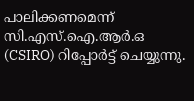പാലിക്കണമെന്ന് സി.എസ്.ഐ.ആർ.ഒ (CSIRO) റിപ്പോർട്ട് ചെയ്യുന്നു.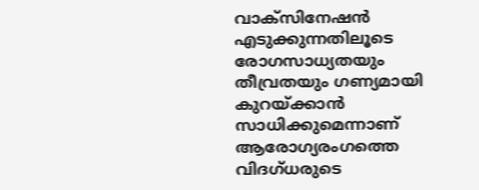വാക്സിനേഷൻ എടുക്കുന്നതിലൂടെ രോഗസാധ്യതയും തീവ്രതയും ഗണ്യമായി കുറയ്ക്കാൻ സാധിക്കുമെന്നാണ് ആരോഗ്യരംഗത്തെ വിദഗ്ധരുടെ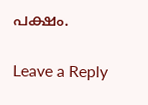പക്ഷം.

Leave a Reply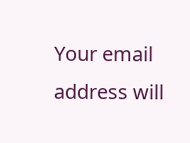Your email address will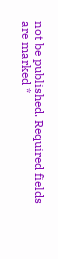not be published. Required fields are marked *